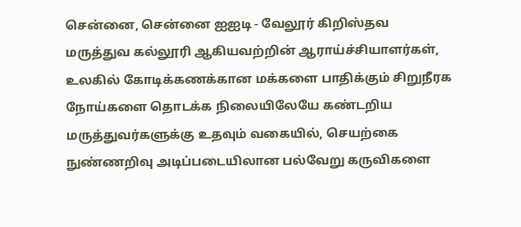சென்னை, சென்னை ஐஐடி - வேலூர் கிறிஸ்தவ மருத்துவ கல்லூரி ஆகியவற்றின் ஆராய்ச்சியாளர்கள், உலகில் கோடிக்கணக்கான மக்களை பாதிக்கும் சிறுநீரக நோய்களை தொடக்க நிலையிலேயே கண்டறிய மருத்துவர்களுக்கு உதவும் வகையில், செயற்கை நுண்ணறிவு அடிப்படையிலான பல்வேறு கருவிகளை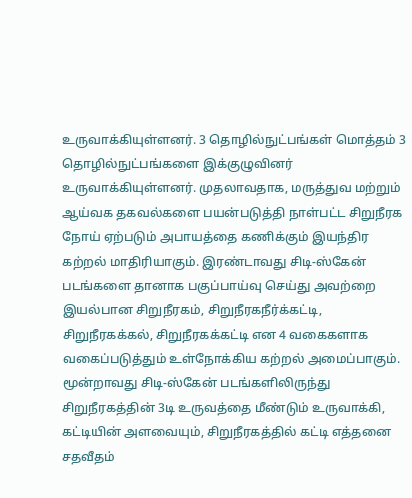உருவாக்கியுள்ளனர். 3 தொழில்நுட்பங்கள் மொத்தம் 3 தொழில்நுட்பங்களை இக்குழுவினர் உருவாக்கியுள்ளனர். முதலாவதாக, மருத்துவ மற்றும் ஆய்வக தகவல்களை பயன்படுத்தி நாள்பட்ட சிறுநீரக நோய் ஏற்படும் அபாயத்தை கணிக்கும் இயந்திர கற்றல் மாதிரியாகும். இரண்டாவது சிடி-ஸ்கேன் படங்களை தானாக பகுப்பாய்வு செய்து அவற்றை இயல்பான சிறுநீரகம், சிறுநீரகநீர்க்கட்டி, சிறுநீரகக்கல், சிறுநீரகக்கட்டி என 4 வகைகளாக வகைப்படுத்தும் உள்நோக்கிய கற்றல் அமைப்பாகும். மூன்றாவது சிடி-ஸ்கேன் படங்களிலிருந்து சிறுநீரகத்தின் 3டி உருவத்தை மீண்டும் உருவாக்கி, கட்டியின் அளவையும், சிறுநீரகத்தில் கட்டி எத்தனை சதவீதம்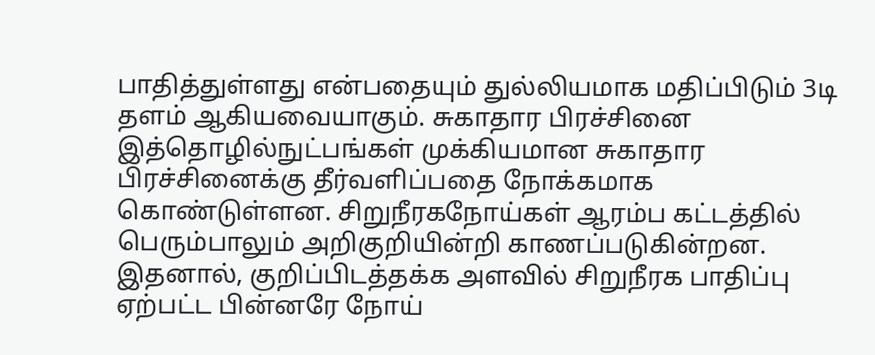பாதித்துள்ளது என்பதையும் துல்லியமாக மதிப்பிடும் 3டி தளம் ஆகியவையாகும். சுகாதார பிரச்சினை இத்தொழில்நுட்பங்கள் முக்கியமான சுகாதார பிரச்சினைக்கு தீர்வளிப்பதை நோக்கமாக கொண்டுள்ளன. சிறுநீரகநோய்கள் ஆரம்ப கட்டத்தில் பெரும்பாலும் அறிகுறியின்றி காணப்படுகின்றன. இதனால், குறிப்பிடத்தக்க அளவில் சிறுநீரக பாதிப்பு ஏற்பட்ட பின்னரே நோய்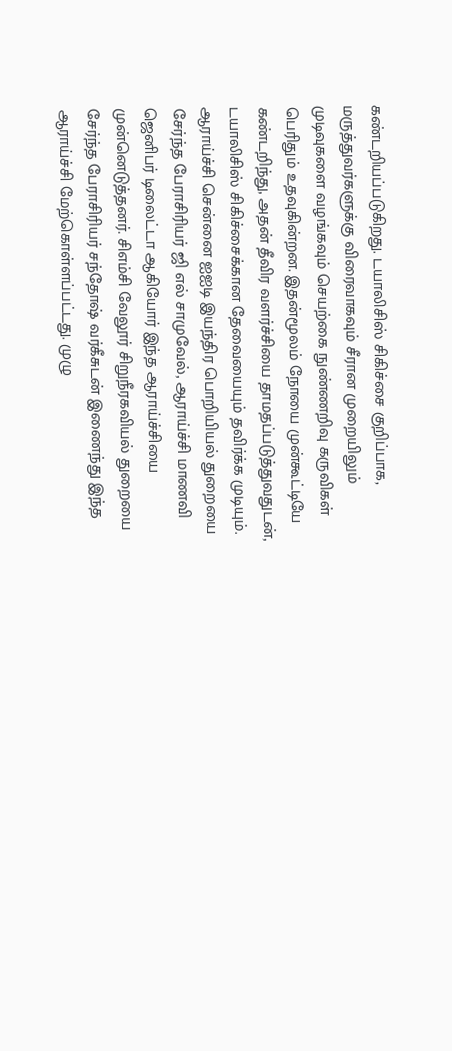கண்டறியப்படுகிறது. டயாலிசிஸ் சிகிச்சை குறிப்பாக, மருத்துவர்களுக்கு விரைவாகவும் சீரான முறையிலும் முடிவுகளை வழங்கவும் செயற்கை நுண்ணறிவு கருவிகள் பெரிதும் உதவுகின்றன. இதன்மூலம் நோயை முன்கூட்டியே கண்டறிந்து, அதன் தீவிர வளர்ச்சியை தாமதப்படுத்துவதுடன், டயாலிசிஸ் சிகிச்சைக்கான தேவையையும் தவிர்க்க முடியும். ஆராய்ச்சி சென்னை ஐஐடி இயந்திர பொறியியல் துறையை சேர்ந்த பேராசிரியர் ஜி எல் சாமுவேல், ஆராய்ச்சி மாணவி ஜெனிபர் டிலைட்டா ஆகியோர் இந்த ஆராய்ச்சியை முன்னெடுத்தனர். சிஎம்சி வேலூர் சிறுநீரகவியல் துறையை சேர்ந்த பேராசிரியர் சந்தோஷ் வர்கீசுடன் இணைந்து இந்த ஆராய்ச்சி மேற்கொள்ளப்பட்டது. முழு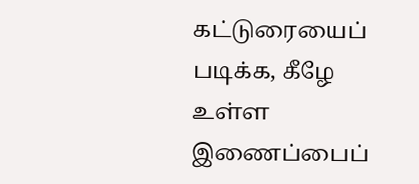கட்டுரையைப் படிக்க, கீழே உள்ள இணைப்பைப்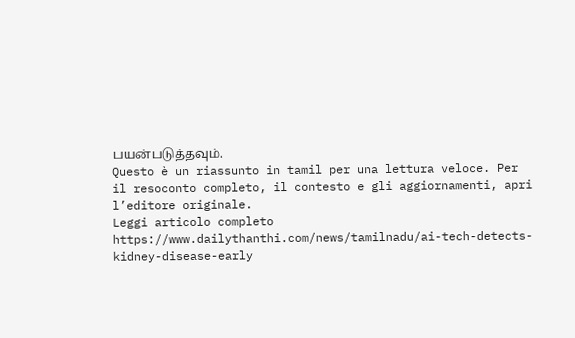பயன்படுத்தவும்.
Questo è un riassunto in tamil per una lettura veloce. Per il resoconto completo, il contesto e gli aggiornamenti, apri l’editore originale.
Leggi articolo completo
https://www.dailythanthi.com/news/tamilnadu/ai-tech-detects-kidney-disease-early